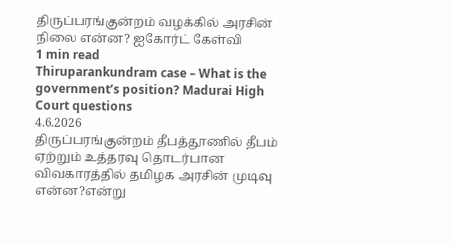திருப்பரங்குன்றம் வழக்கில் அரசின் நிலை என்ன? ஐகோர்ட் கேள்வி
1 min read
Thiruparankundram case – What is the government’s position? Madurai High Court questions
4.6.2026
திருப்பரங்குன்றம் தீபத்தூணில் தீபம் ஏற்றும் உத்தரவு தொடர்பான விவகாரத்தில் தமிழக அரசின் முடிவு என்ன?என்று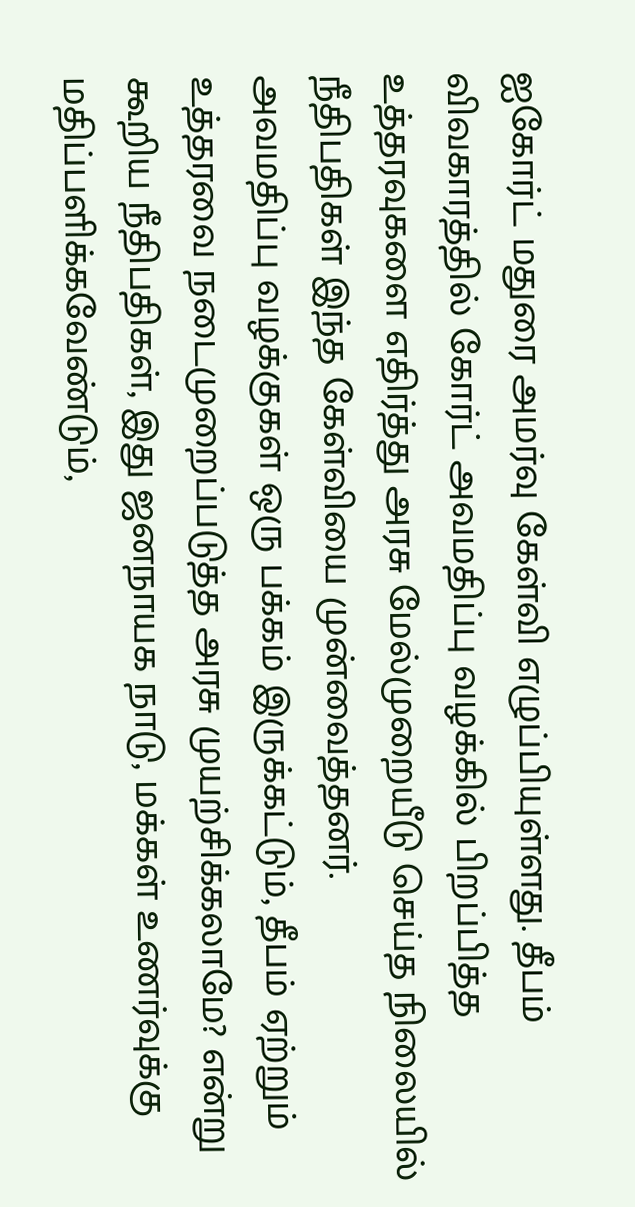ஐகோர்ட் மதுரை அமர்வு கேள்வி எழுப்பியுள்ளது. தீபம் விவகாரத்தில் கோர்ட் அவமதிப்பு வழக்கில் பிறப்பித்த உத்தரவுகளை எதிர்த்து அரசு மேல்முறையீடு செய்த நிலையில் நீதிபதிகள் இந்த கேள்வியை முன்வைத்தனர்.
அவமதிப்பு வழக்குகள் ஒரு பக்கம் இருக்கட்டும், தீபம் ஏற்றும் உத்தரவை நடைமுறைப்படுத்த அரசு முயற்சிக்கலாமே? என்று கூறிய நீதிபதிகள், இது ஜனநாயக நாடு, மக்கள் உணர்வுக்கு மதிப்பளிக்கவேண்டும்,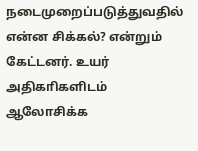நடைமுறைப்படுத்துவதில் என்ன சிக்கல்? என்றும் கேட்டனர். உயர் அதிகாிகளிடம் ஆலோசிக்க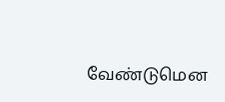வேண்டுமென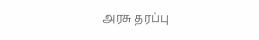அரசு தரப்பு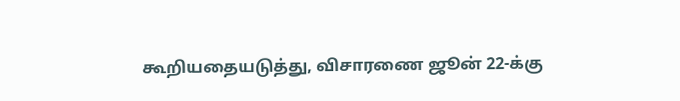கூறியதையடுத்து, விசாரணை ஜூன் 22-க்கு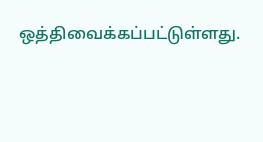ஒத்திவைக்கப்பட்டுள்ளது.